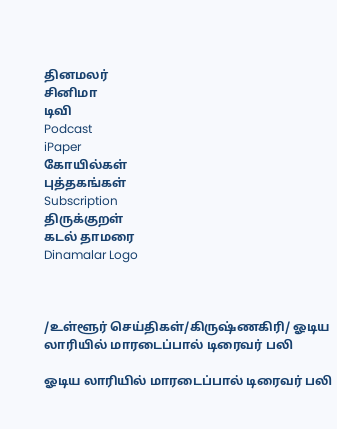தினமலர்
சினிமா
டிவி
Podcast
iPaper
கோயில்கள்
புத்தகங்கள்
Subscription
திருக்குறள்
கடல் தாமரை
Dinamalar Logo



/உள்ளூர் செய்திகள்/கிருஷ்ணகிரி/ ஓடிய லாரியில் மாரடைப்பால் டிரைவர் பலி

ஓடிய லாரியில் மாரடைப்பால் டிரைவர் பலி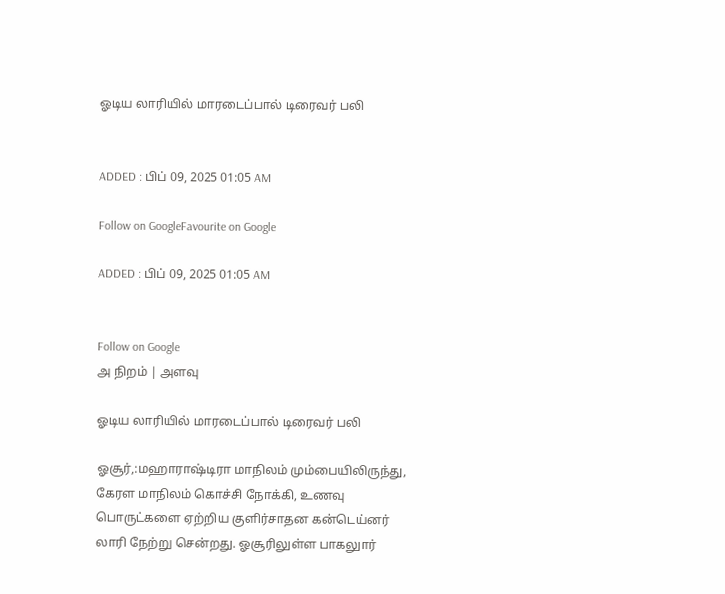ஓடிய லாரியில் மாரடைப்பால் டிரைவர் பலி


ADDED : பிப் 09, 2025 01:05 AM

Follow on GoogleFavourite on Google

ADDED : பிப் 09, 2025 01:05 AM


Follow on Google
அ நிறம் | அளவு

ஓடிய லாரியில் மாரடைப்பால் டிரைவர் பலி

ஓசூர்,:மஹாராஷ்டிரா மாநிலம் மும்பையிலிருந்து, கேரள மாநிலம் கொச்சி நோக்கி, உணவு பொருட்களை ஏற்றிய குளிர்சாதன கன்டெய்னர் லாரி நேற்று சென்றது. ஓசூரிலுள்ள பாகலுார்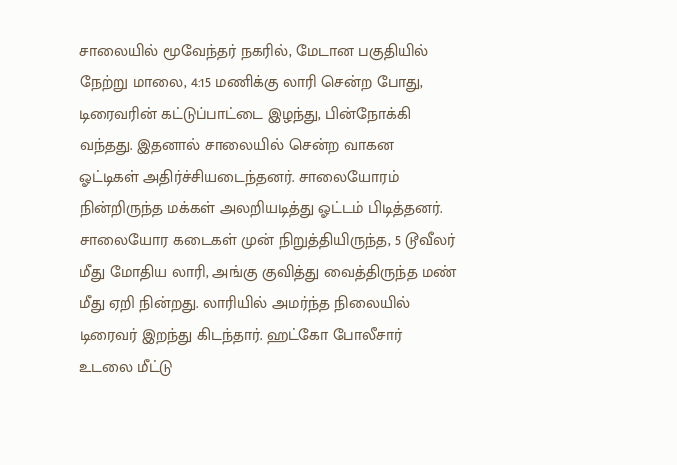சாலையில் மூவேந்தர் நகரில், மேடான பகுதியில் நேற்று மாலை, 4:15 மணிக்கு லாரி சென்ற போது, டிரைவரின் கட்டுப்பாட்டை இழந்து, பின்நோக்கி வந்தது. இதனால் சாலையில் சென்ற வாகன ஓட்டிகள் அதிர்ச்சியடைந்தனர். சாலையோரம் நின்றிருந்த மக்கள் அலறியடித்து ஓட்டம் பிடித்தனர். சாலையோர கடைகள் முன் நிறுத்தியிருந்த, 5 டூவீலர் மீது மோதிய லாரி, அங்கு குவித்து வைத்திருந்த மண் மீது ஏறி நின்றது. லாரியில் அமர்ந்த நிலையில் டிரைவர் இறந்து கிடந்தார். ஹட்கோ போலீசார் உடலை மீட்டு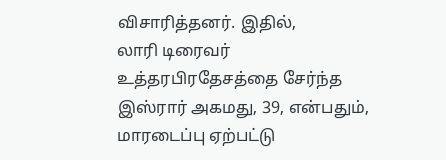விசாரித்தனர். இதில், லாரி ‍டிரைவர் உத்தரபிரதேசத்தை சேர்ந்த இஸ்ரார் அகமது, 39, என்பதும், மாரடைப்பு ஏற்பட்டு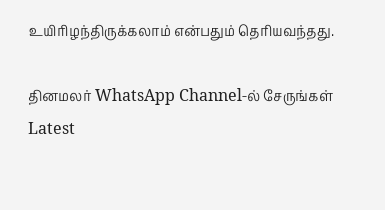உயிரிழந்திருக்கலாம் என்பதும் தெரியவந்தது.

தினமலர் WhatsApp Channel-ல் சேருங்கள்
Latest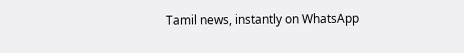Tamil news, instantly on WhatsApp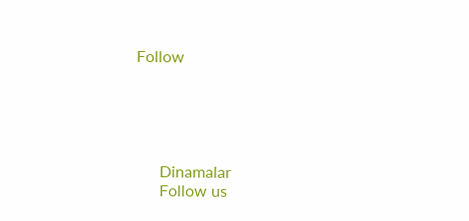Follow





      Dinamalar
      Follow us